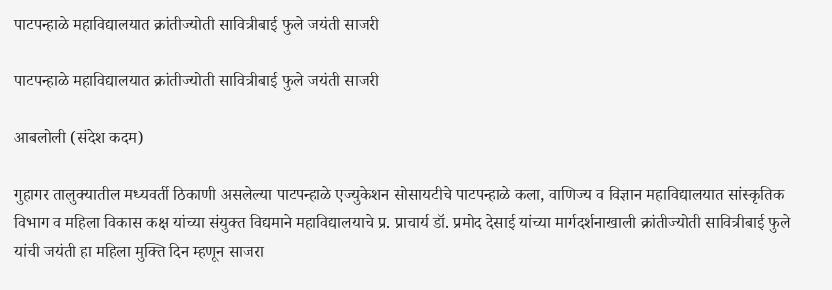पाटपन्हाळे महाविद्यालयात क्रांतीज्योती सावित्रीबाई फुले जयंती साजरी

पाटपन्हाळे महाविद्यालयात क्रांतीज्योती सावित्रीबाई फुले जयंती साजरी

आबलोली (संदेश कदम)

गुहागर तालुक्यातील मध्यवर्ती ठिकाणी असलेल्या पाटपन्हाळे एज्युकेशन सोसायटीचे पाटपन्हाळे कला, वाणिज्य व विज्ञान महाविद्यालयात सांस्कृतिक विभाग व महिला विकास कक्ष यांच्या संयुक्त विद्यमाने महाविद्यालयाचे प्र. प्राचार्य डॉ. प्रमोद देसाई यांच्या मार्गदर्शनाखाली क्रांतीज्योती सावित्रीबाई फुले यांची जयंती हा महिला मुक्ति दिन म्हणून साजरा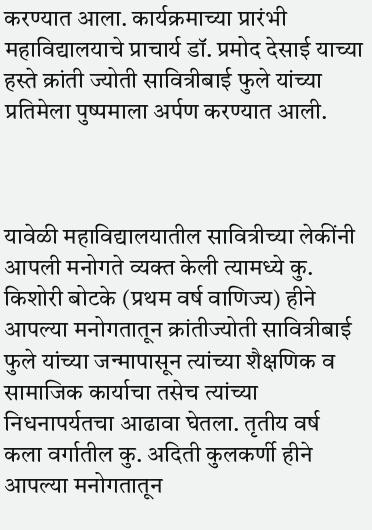करण्यात आला. कार्यक्रमाच्या प्रारंभी महावि‌द्यालयाचे प्राचार्य डॉ. प्रमोद देसाई याच्या हस्ते क्रांती ज्योती सावित्रीबाई फुले यांच्या प्रतिमेला पुष्पमाला अर्पण करण्यात आली.



यावेळी महावि‌द्यालयातील सावित्रीच्या लेकींनी आपली मनोगते व्यक्त केली त्यामध्ये कु. किशोरी बोटके (प्रथम वर्ष वाणिज्य) हीने आपल्या मनोगतातून क्रांतीज्योती सावित्रीबाई फुले यांच्या जन्मापासून त्यांच्या शैक्षणिक व सामाजिक कार्याचा तसेच त्यांच्या निधनापर्यतचा आढावा घेतला. तृतीय वर्ष कला वर्गातील कु. अदिती कुलकर्णी हीने आपल्या मनोगतातून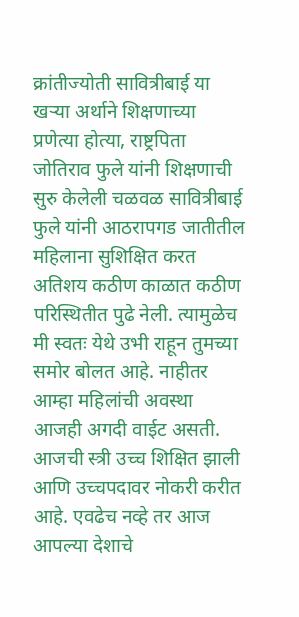क्रांतीज्योती सावित्रीबाई या खऱ्या अर्थाने शिक्षणाच्या प्रणेत्या होत्या, राष्ट्रपिता जोतिराव फुले यांनी शिक्षणाची सुरु केलेली चळवळ सावित्रीबाई फुले यांनी आठरापगड जातीतील महिलाना सुशिक्षित करत अतिशय कठीण काळात कठीण परिस्थितीत पुढे नेली. त्यामुळेच मी स्वतः येथे उभी राहून तुमच्या समोर बोलत आहे. नाहीतर आम्हा महिलांची अवस्था आजही अगदी वाईट असती. आजची स्त्री उच्च शिक्षित झाली आणि उच्चपदावर नोकरी करीत आहे. एवढेच नव्हे तर आज आपल्या देशाचे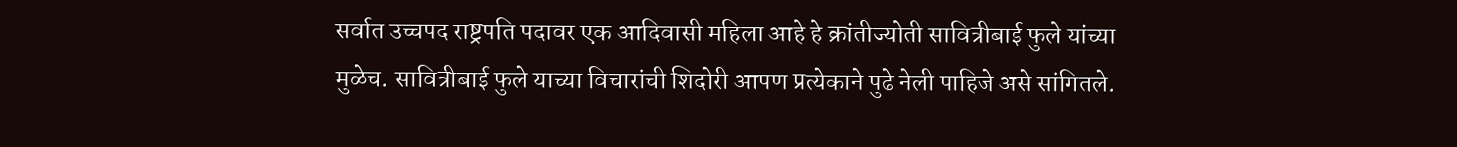सर्वात उच्चपद राष्ट्रपति पदावर एक आदिवासी महिला आहे हे क्रांतीज्योती सावित्रीबाई फुले यांच्या मुळेच. सावित्रीबाई फुले याच्या विचारांची शिदोरी आपण प्रत्येकाने पुढे नेली पाहिजे असे सांगितले.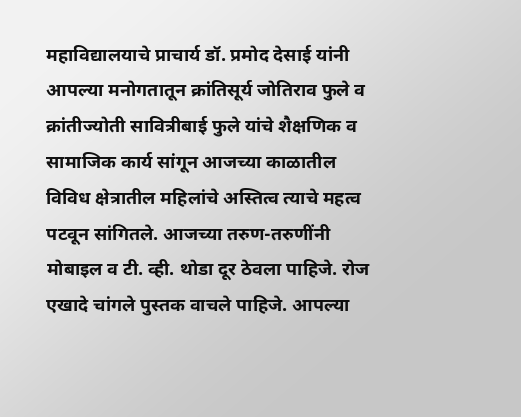महावि‌द्यालयाचे प्राचार्य डॉ. प्रमोद देसाई यांनी आपल्या मनोगतातून क्रांतिसूर्य जोतिराव फुले व क्रांतीज्योती सावित्रीबाई फुले यांचे शैक्षणिक व सामाजिक कार्य सांगून आजच्या काळातील विविध क्षेत्रातील महिलांचे अस्तित्व त्याचे महत्व पटवून सांगितले. आजच्या तरुण-तरुणींनी मोबाइल व टी. व्ही. थोडा दूर ठेवला पाहिजे. रोज एखादे चांगले पुस्तक वाचले पाहिजे. आपल्या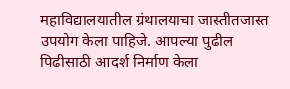महाविद्यालयातील ग्रंथालयाचा जास्तीतजास्त उपयोग केला पाहिजे. आपल्या पुढील पिढीसाठी आदर्श निर्माण केला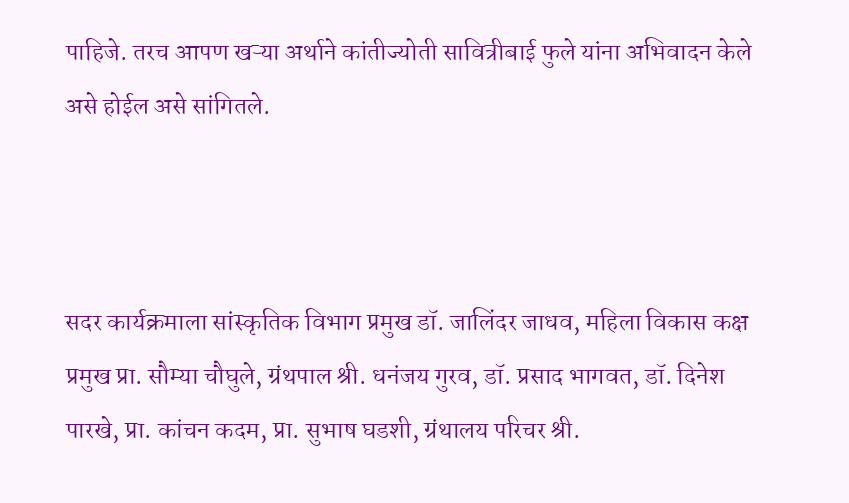पाहिजे. तरच आपण खऱ्या अर्थाने कांतीज्योती सावित्रीबाई फुले यांना अभिवादन केले असे होईल असे सांगितले.



सदर कार्यक्रमाला सांस्कृतिक विभाग प्रमुख डॉ. जालिंदर जाधव, महिला विकास कक्ष प्रमुख प्रा. सौम्या चौघुले, ग्रंथपाल श्री. धनंजय गुरव, डॉ. प्रसाद भागवत, डॉ. दिनेश पारखे, प्रा. कांचन कदम, प्रा. सुभाष घडशी, ग्रंथालय परिचर श्री.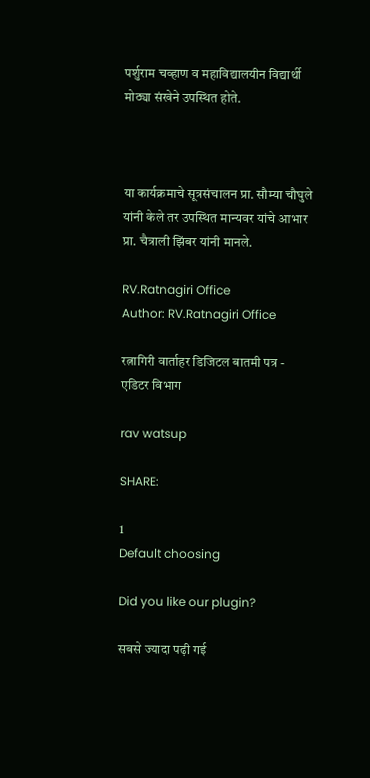पर्शुराम चव्हाण व महावि‌द्यालयीन वि‌द्यार्थी मोठ्या संखेने उपस्थित होते.



या कार्यक्रमाचे सूत्रसंचालन प्रा. सौम्या चौघुले यांनी केले तर उपस्थित मान्यवर यांचे आभार प्रा. चैत्राली झिंबर यांनी मानले.

RV.Ratnagiri Office
Author: RV.Ratnagiri Office

रत्नागिरी वार्ताहर डिजिटल बातमी पत्र - एडिटर विभाग

rav watsup

SHARE:

1
Default choosing

Did you like our plugin?

सबसे ज्यादा पढ़ी गई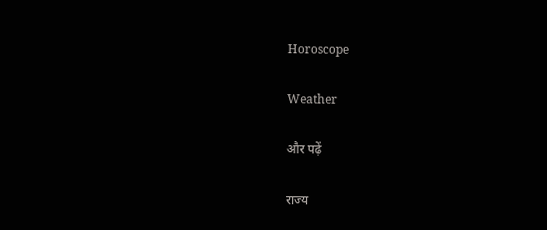Horoscope

Weather

और पढ़ें

राज्य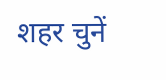शहर चुनें